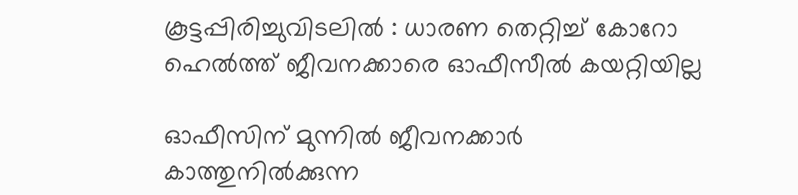കൂട്ടപ്പിരിച്ചുവിടലില്‍ : ധാരണ തെറ്റിച്ച് കോറോ ഹെല്‍ത്ത് ജീവനക്കാരെ ഓഫീസീല്‍ കയറ്റിയില്ല

ഓഫീസിന് മുന്നില്‍ ജീവനക്കാര്‍ കാത്തുനില്‍ക്കുന്ന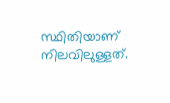സ്ഥിതിയാണ് നിലവിലുള്ളത്.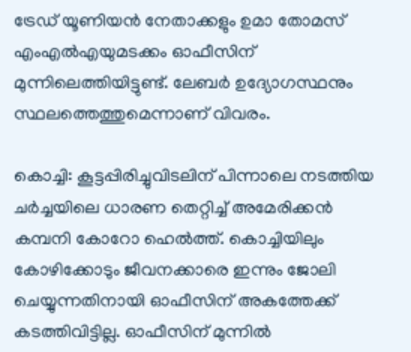ട്രേഡ് യൂണിയന്‍ നേതാക്കളും ഉമാ തോമസ് എംഎല്‍എയുമടക്കം ഓഫീസിന് മുന്നിലെത്തിയിട്ടുണ്ട്. ലേബര്‍ ഉദ്യോഗസ്ഥനും സ്ഥലത്തെത്തുമെന്നാണ് വിവരം.

കൊച്ചി: കൂട്ടപ്പിരിച്ചുവിടലിന് പിന്നാലെ നടത്തിയ ചർച്ചയിലെ ധാരണ തെറ്റിച്ച് അമേരിക്കന്‍ കമ്പനി കോറോ ഹെല്‍ത്ത്. കൊച്ചിയിലും കോഴിക്കോടും ജീവനക്കാരെ ഇന്നും ജോലി ചെയ്യുന്നതിനായി ഓഫീസിന് അകത്തേക്ക് കടത്തിവിട്ടില്ല. ഓഫീസിന് മുന്നില്‍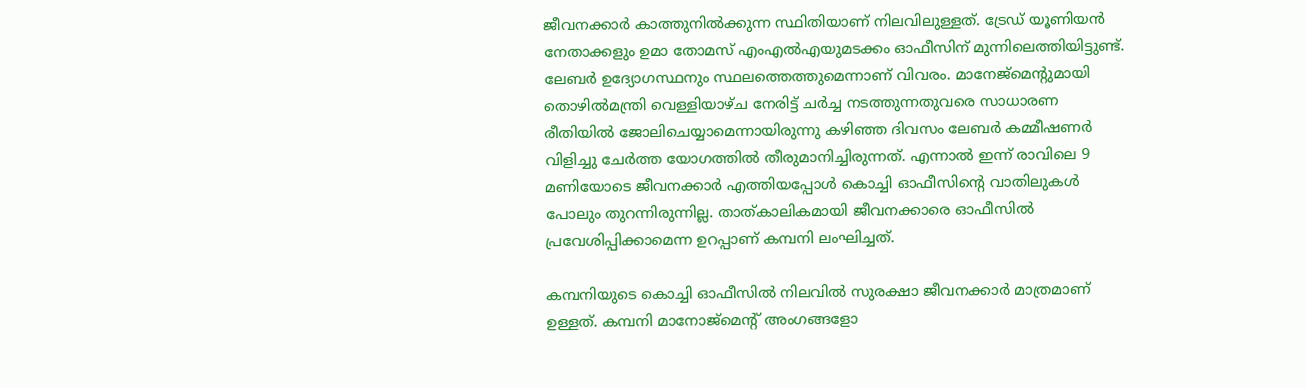ജീവനക്കാര്‍ കാത്തുനില്‍ക്കുന്ന സ്ഥിതിയാണ് നിലവിലുള്ളത്. ട്രേഡ് യൂണിയന്‍ നേതാക്കളും ഉമാ തോമസ് എംഎല്‍എയുമടക്കം ഓഫീസിന് മുന്നിലെത്തിയിട്ടുണ്ട്. ലേബര്‍ ഉദ്യോഗസ്ഥനും സ്ഥലത്തെത്തുമെന്നാണ് വിവരം. മാനേജ്‌മെന്റുമായി തൊഴില്‍മന്ത്രി വെള്ളിയാഴ്ച നേരിട്ട് ചര്‍ച്ച നടത്തുന്നതുവരെ സാധാരണ രീതിയില്‍ ജോലിചെയ്യാമെന്നായിരുന്നു കഴിഞ്ഞ ദിവസം ലേബര്‍ കമ്മീഷണര്‍ വിളിച്ചു ചേര്‍ത്ത യോഗത്തില്‍ തീരുമാനിച്ചിരുന്നത്. എന്നാല്‍ ഇന്ന് രാവിലെ 9 മണിയോടെ ജീവനക്കാര്‍ എത്തിയപ്പോള്‍ കൊച്ചി ഓഫീസിന്റെ വാതിലുകള്‍ പോലും തുറന്നിരുന്നില്ല. താത്കാലികമായി ജീവനക്കാരെ ഓഫീസിൽ പ്രവേശിപ്പിക്കാമെന്ന ഉറപ്പാണ് കമ്പനി ലംഘിച്ചത്.

കമ്പനിയുടെ കൊച്ചി ഓഫീസിൽ നിലവില്‍ സുരക്ഷാ ജീവനക്കാര്‍ മാത്രമാണ് ഉള്ളത്. കമ്പനി മാനോജ്‌മെന്റ് അംഗങ്ങളോ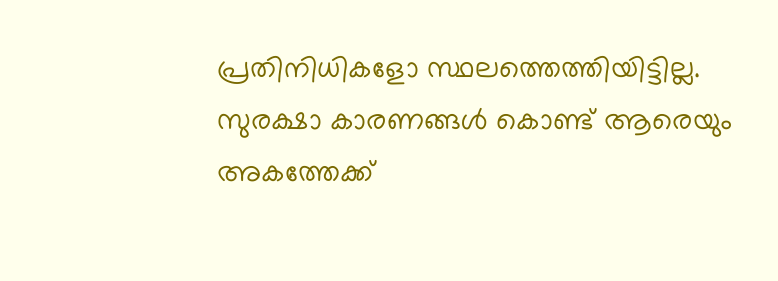പ്രതിനിധികളോ സ്ഥലത്തെത്തിയിട്ടില്ല. സുരക്ഷാ കാരണങ്ങള്‍ കൊണ്ട് ആരെയും അകത്തേക്ക്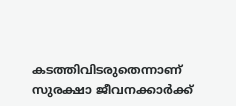കടത്തിവിടരുതെന്നാണ് സുരക്ഷാ ജീവനക്കാര്‍ക്ക്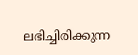ലഭിച്ചിരിക്കുന്ന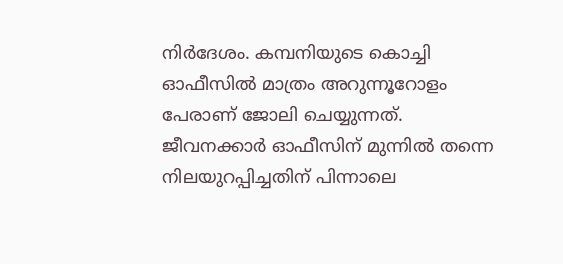നിർദേശം. കമ്പനിയുടെ കൊച്ചി ഓഫീസില്‍ മാത്രം അറുന്നൂറോളം പേരാണ് ജോലി ചെയ്യുന്നത്. ജീവനക്കാര്‍ ഓഫീസിന് മുന്നില്‍ തന്നെ നിലയുറപ്പിച്ചതിന് പിന്നാലെ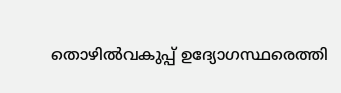തൊഴില്‍വകുപ്പ് ഉദ്യോഗസ്ഥരെത്തി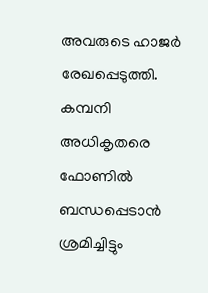അവരുടെ ഹാജര്‍ രേഖപ്പെടുത്തി. കമ്പനി അധികൃതരെ ഫോണില്‍ ബന്ധപ്പെടാന്‍ ശ്രമിച്ചിട്ടും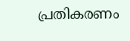പ്രതികരണം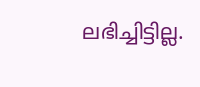ലഭിച്ചിട്ടില്ല.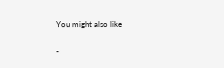You might also like

-